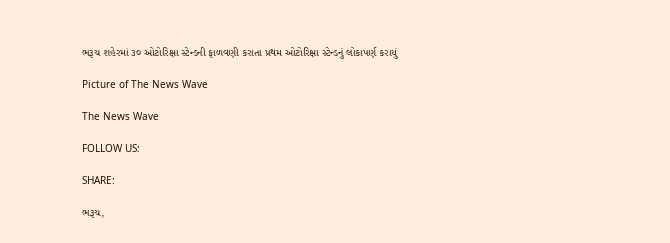ભરૂચ શહેરમાં ૩૦ ઓટોરિક્ષા સ્ટેન્ડની ફાળવણી કરાતા પ્રથમ ઓટોરિક્ષા સ્ટેન્ડનું લોકાપર્ણ કરાયું

Picture of The News Wave

The News Wave

FOLLOW US:

SHARE:

ભરૂચ,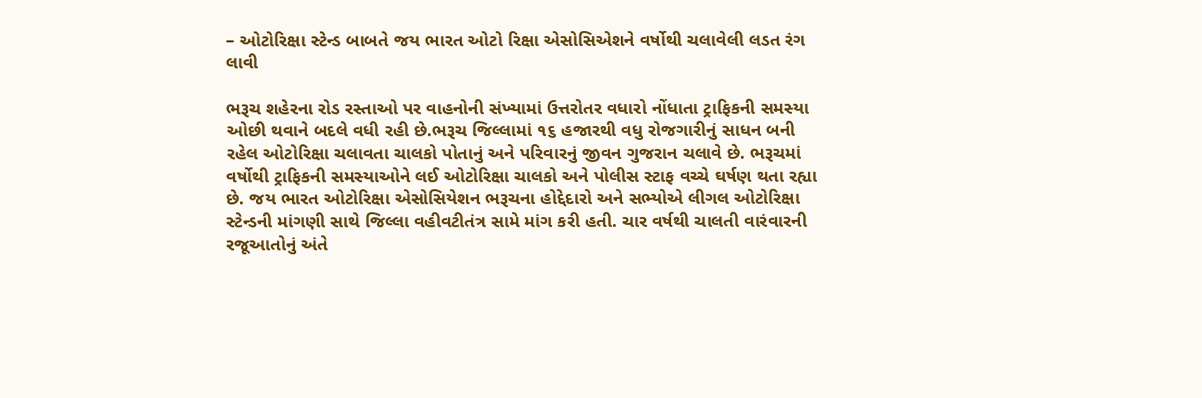– ઓટોરિક્ષા સ્ટેન્ડ બાબતે જય ભારત ઓટો રિક્ષા એસોસિએશને વર્ષોથી ચલાવેલી લડત રંગ લાવી

ભરૂચ શહેરના રોડ રસ્તાઓ પર વાહનોની સંખ્યામાં ઉત્તરોતર વધારો નોંધાતા ટ્રાફિકની સમસ્યા ઓછી થવાને બદલે વધી રહી છે.ભરૂચ જિલ્લામાં ૧૬ હજારથી વધુ રોજગારીનું સાધન બની રહેલ ઓટોરિક્ષા ચલાવતા ચાલકો પોતાનું અને પરિવારનું જીવન ગુજરાન ચલાવે છે. ભરૂચમાં વર્ષોથી ટ્રાફિકની સમસ્યાઓને લઈ ઓટોરિક્ષા ચાલકો અને પોલીસ સ્ટાફ વચ્ચે ઘર્ષણ થતા રહ્યા છે. જય ભારત ઓટોરિક્ષા એસોસિયેશન ભરૂચના હોદ્દેદારો અને સભ્યોએ લીગલ ઓટોરિક્ષા સ્ટેન્ડની માંગણી સાથે જિલ્લા વહીવટીતંત્ર સામે માંગ કરી હતી. ચાર વર્ષથી ચાલતી વારંવારની રજૂઆતોનું અંતે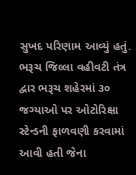સુખદ પરિણામ આવ્યું હતું. ભરૂચ જિલ્લા વહીવટી તંત્ર દ્વાર ભરૂચ શહેરમાં ૩૦ જગ્યાઓ પર ઓટોરિક્ષા સ્ટેન્ડની ફાળવણી કરવામાં આવી હતી જેના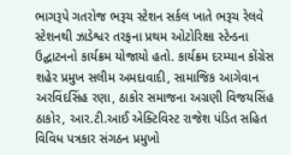ભાગરૂપે ગતરોજ ભરૂચ સ્ટેશન સર્કલ ખાતે ભરૂચ રેલવે સ્ટેશનથી ઝાડેશ્વર તરફના પ્રથમ ઓટોરિક્ષા સ્ટેન્ડના ઉદ્ઘાટનનો કાર્યક્રમ યોજાયો હતો. કાર્યક્રમ દરમ્યાન કોંગ્રેસ શહેર પ્રમુખ સલીમ અમદાવાદી, સામાજિક આગેવાન અરવિંદસિંહ રણા, ઠાકોર સમાજના અગ્રણી વિજયસિંહ ઠાકોર, આર.ટી.આઈ એક્ટિવિસ્ટ રાજેશ પંડિત સહિત વિવિધ પત્રકાર સંગઠન પ્રમુખો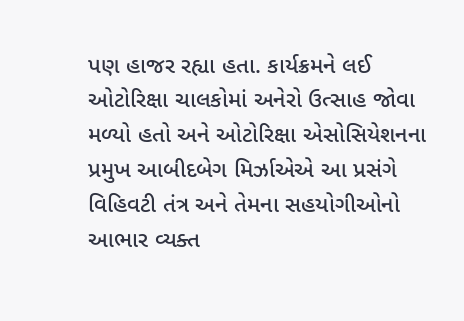પણ હાજર રહ્યા હતા. કાર્યક્રમને લઈ ઓટોરિક્ષા ચાલકોમાં અનેરો ઉત્સાહ જોવા મળ્યો હતો અને ઓટોરિક્ષા એસોસિયેશનના પ્રમુખ આબીદબેગ મિર્ઝાએએ આ પ્રસંગે વિહિવટી તંત્ર અને તેમના સહયોગીઓનો આભાર વ્યક્ત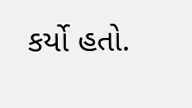કર્યો હતો.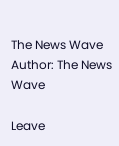The News Wave
Author: The News Wave

Leave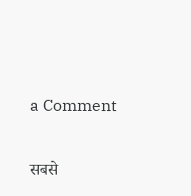a Comment

सबसे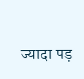ज्यादा पड़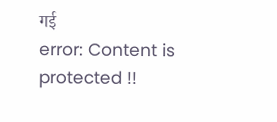गई
error: Content is protected !!